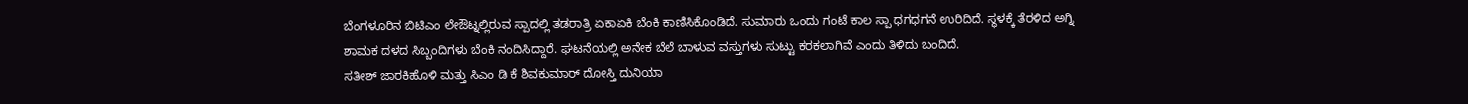ಬೆಂಗಳೂರಿನ ಬಿಟಿಎಂ ಲೇಔಟ್ನಲ್ಲಿರುವ ಸ್ಪಾದಲ್ಲಿ ತಡರಾತ್ರಿ ಏಕಾಏಕಿ ಬೆಂಕಿ ಕಾಣಿಸಿಕೊಂಡಿದೆ. ಸುಮಾರು ಒಂದು ಗಂಟೆ ಕಾಲ ಸ್ಪಾ ಧಗಧಗನೆ ಉರಿದಿದೆ. ಸ್ಥಳಕ್ಕೆ ತೆರಳಿದ ಅಗ್ನಿ ಶಾಮಕ ದಳದ ಸಿಬ್ಬಂದಿಗಳು ಬೆಂಕಿ ನಂದಿಸಿದ್ದಾರೆ. ಘಟನೆಯಲ್ಲಿ ಅನೇಕ ಬೆಲೆ ಬಾಳುವ ವಸ್ತುಗಳು ಸುಟ್ಟು ಕರಕಲಾಗಿವೆ ಎಂದು ತಿಳಿದು ಬಂದಿದೆ.
ಸತೀಶ್ ಜಾರಕಿಹೊಳಿ ಮತ್ತು ಸಿಎಂ ಡಿ ಕೆ ಶಿವಕುಮಾರ್ ದೋಸ್ತಿ ದುನಿಯಾ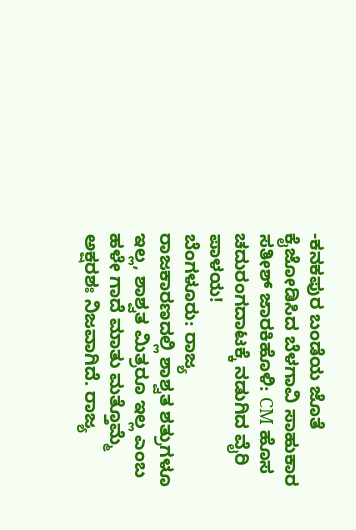-ಕನಕಪುರ ಬಂಡೆಯ ಜೊತೆ ಕೈಜೋಡಿಸಿದ ಬೆಳಗಾವಿ ಸಾಹುಕಾರ ಸತೀಶ್ ಜಾರಕಿಹೊಳಿ: CM ಹೊಸ ಚದುರಂಗದಾಟಕ್ಕೆ ನಡುಗಿದ ವೈರಿ ಪಾಳಯ!
ಬೆಂಗಳೂರು: ರಾಜ್ಯ ರಾಜಕಾರಣದಲ್ಲಿ ಶಾಶ್ವತ ಶತ್ರುಗಳೂ ಇಲ್ಲ, ಶಾಶ್ವತ ಮಿತ್ರರೂ ಇಲ್ಲ ಎಂಬ ಹಳೇ ಗಾದೆ ಮಾತು ಮತ್ತೊಮ್ಮೆ ಅಕ್ಷರಶಃ ನಿಜವಾಗಿದೆ. ರಾಜ್ಯ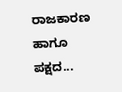ರಾಜಕಾರಣ ಹಾಗೂ ಪಕ್ಷದ...